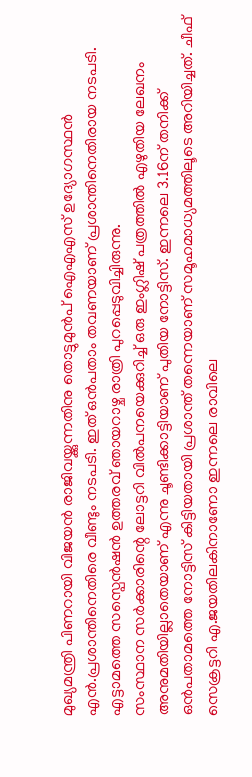മുഖ്യമന്ത്രി പിണറായി വിജയൻ രാജിവയ്ക്കുന്നതിനു തൊട്ടുമുൻപ് ഐഎഎസ് ഉദ്യോഗസ്ഥൻ എൻ.പ്രശാന്തിനെതിരെ വീണ്ടും നടപടി. ഇത് ഒൻപതാം തവണയാണ് പ്രശാന്തിനെതിരായ നടപടി. എട്ടാമത്തെ സസ്പെൻഷൻ ഉത്തരവ് ഞായറാഴ്ച രാത്രി പുറപ്പെടുവിച്ചിരുന്നു.
സംസ്ഥാന സർക്കാരിന്റെ ലോട്ടറി വിൽപനയെക്കുറിച്ച് ഒരു ഇംഗ്ലിഷ് പത്രത്തിൽ എഴുതിയ ലേഖനം അനുമതിയില്ലാതെയാണ് എന്നു ചൂണ്ടിക്കാട്ടിയാണ് പുതിയ നോട്ടിസ്. ഇന്നലെ 3.16ന് തനിക്ക് ഒൻപതാമത്തെ നോട്ടിസ് കിട്ടിയതായി പ്രശാന്ത് തന്നെയാണ് സമൂഹമാധ്യമത്തിലൂടെ അറിയിച്ചത്. ചീഫ് സെക്രട്ടറി എ.ജയതിലകിനാണോ ഇന്നലെ രാവിലെ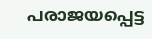പരാജയപ്പെട്ട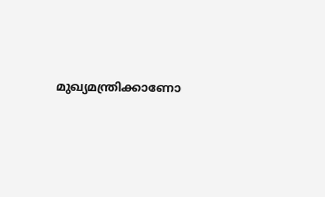മുഖ്യമന്ത്രിക്കാണോ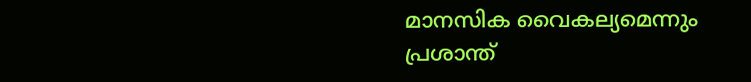മാനസിക വൈകല്യമെന്നും പ്രശാന്ത്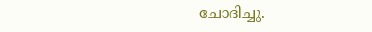ചോദിച്ചു.